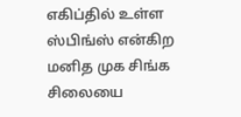எகிப்தில் உள்ள ஸ்பிங்ஸ் என்கிற மனித முக சிங்க சிலையை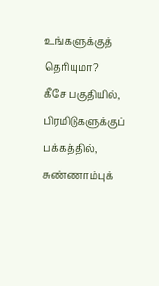உங்களுக்குத் தெரியுமா?
கீசே பகுதியில், பிரமிடுகளுக்குப் பக்கத்தில், சுண்ணாம்புக்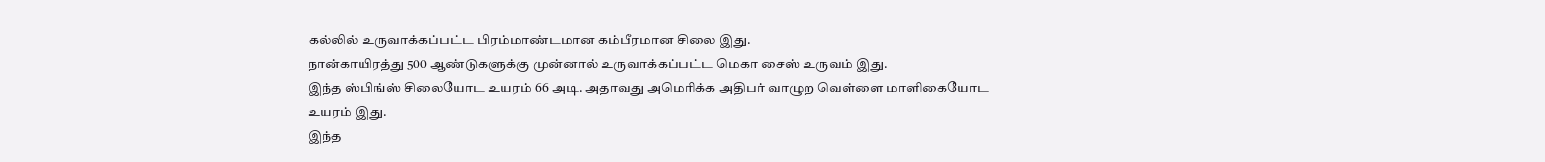கல்லில் உருவாக்கப்பட்ட பிரம்மாண்டமான கம்பீரமான சிலை இது.
நான்காயிரத்து 500 ஆண்டுகளுக்கு முன்னால் உருவாக்கப்பட்ட மெகா சைஸ் உருவம் இது.
இந்த ஸ்பிங்ஸ் சிலையோட உயரம் 66 அடி. அதாவது அமெரிக்க அதிபர் வாழுற வெள்ளை மாளிகையோட உயரம் இது.
இந்த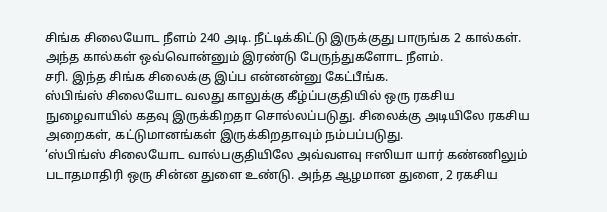சிங்க சிலையோட நீளம் 240 அடி. நீட்டிக்கிட்டு இருக்குது பாருங்க 2 கால்கள். அந்த கால்கள் ஒவ்வொன்னும் இரண்டு பேருந்துகளோட நீளம்.
சரி. இந்த சிங்க சிலைக்கு இப்ப என்னன்னு கேட்பீங்க.
ஸ்பிங்ஸ் சிலையோட வலது காலுக்கு கீழ்ப்பகுதியில் ஒரு ரகசிய நுழைவாயில் கதவு இருக்கிறதா சொல்லப்படுது. சிலைக்கு அடியிலே ரகசிய அறைகள், கட்டுமானங்கள் இருக்கிறதாவும் நம்பப்படுது.
‘ஸ்பிங்ஸ் சிலையோட வால்பகுதியிலே அவ்வளவு ஈஸியா யார் கண்ணிலும் படாதமாதிரி ஒரு சின்ன துளை உண்டு. அந்த ஆழமான துளை, 2 ரகசிய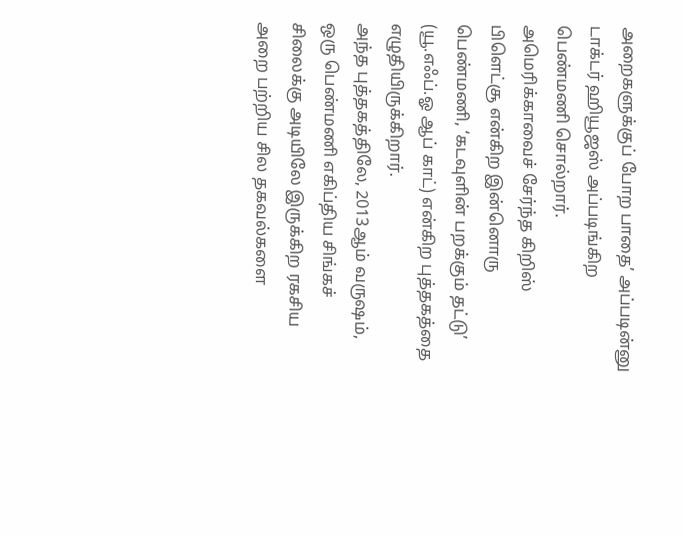அறைகளுக்குப் போற பாதை’ அப்படின்னு டாக்டர் ஹியூஜஸ் அப்படிங்கிற பெண்மணி சொல்றார்.
அமெரிக்காவைச் சேர்ந்த கிறிஸ் பிளெட்சூ என்கிற இன்னொரு பெண்மணி, ‘கடவுளின் பறக்கும் தட்டு’ (யூ.எஃப்.ஓ ஆப் காட்) என்கிற புத்தகத்தை எழுதியிருக்கிறார்.
அந்த புத்தகத்திலே, 2013ஆம் வருஷம், ஒரு பெண்மணி எகிப்திய சிங்கச் சிலைக்கு அடியிலே இருக்கிற ரகசிய அறை பற்றிய சில தகவல்களை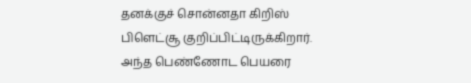தனக்குச் சொன்னதா கிறிஸ் பிளெட்சூ குறிப்பிட்டிருக்கிறார்.
அந்த பெண்ணோட பெயரை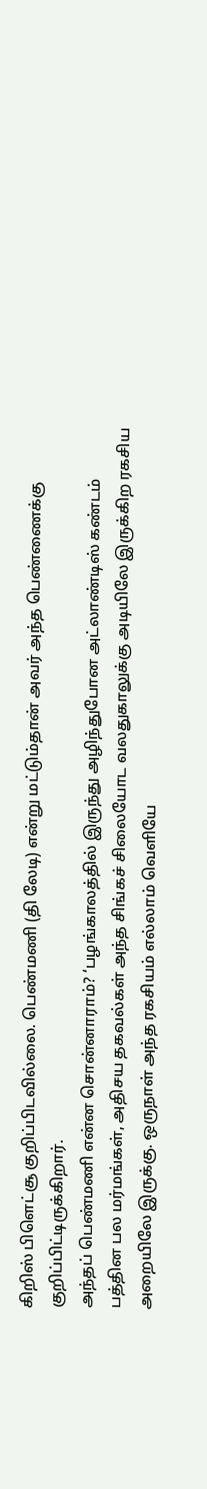கிறிஸ் பிளெட்சூ குறிப்பிடவில்லை. பெண்மணி (தி லேடி) என்று மட்டும்தான் அவர் அந்த பெண்ணைக்கு குறிப்பிட்டிருக்கிறார்.
அந்தப் பெண்மணி என்ன சொன்னாராம்? ‘பழங்காலத்தில் இருந்து அழிந்துபோன அட்லாண்டிஸ் கண்டம் பத்தின பல மர்மங்கள், அதிசய தகவல்கள் அந்த சிங்கச் சிலையோட வலதுகாலுக்கு அடியிலே இருக்கிற ரகசிய அறையிலே இருக்கு. ஒருநாள் அந்த ரகசியம் எல்லாம் வெளியே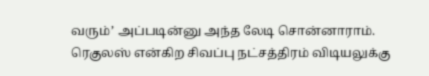வரும்’ அப்படின்னு அந்த லேடி சொன்னாராம்.
ரெகுலஸ் என்கிற சிவப்பு நட்சத்திரம் விடியலுக்கு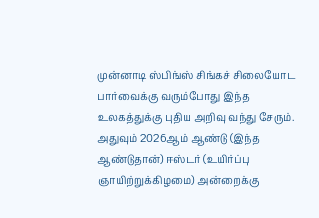முன்னாடி ஸ்பிங்ஸ் சிங்கச் சிலையோட பார்வைக்கு வரும்போது இந்த உலகத்துக்கு புதிய அறிவு வந்து சேரும்.
அதுவும் 2026ஆம் ஆண்டு (இந்த ஆண்டுதான்) ஈஸ்டர் (உயிர்ப்பு ஞாயிற்றுக்கிழமை) அன்றைக்கு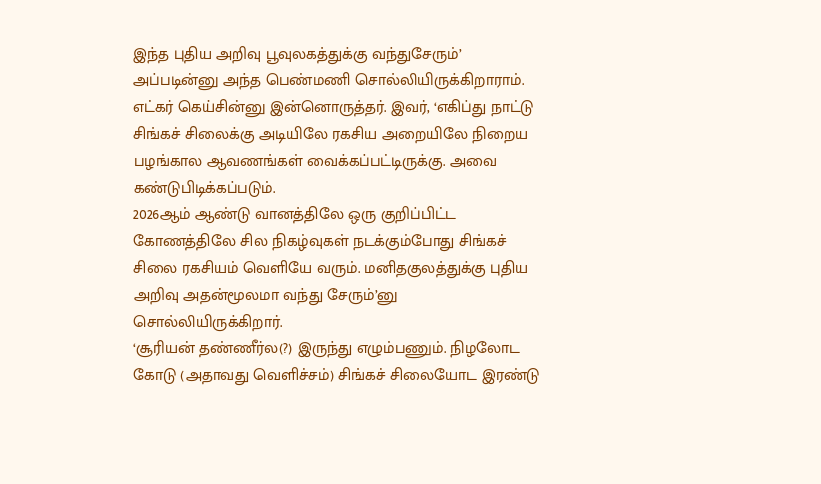இந்த புதிய அறிவு பூவுலகத்துக்கு வந்துசேரும்’ அப்படின்னு அந்த பெண்மணி சொல்லியிருக்கிறாராம்.
எட்கர் கெய்சின்னு இன்னொருத்தர். இவர், ‘எகிப்து நாட்டு சிங்கச் சிலைக்கு அடியிலே ரகசிய அறையிலே நிறைய பழங்கால ஆவணங்கள் வைக்கப்பட்டிருக்கு. அவை கண்டுபிடிக்கப்படும்.
2026ஆம் ஆண்டு வானத்திலே ஒரு குறிப்பிட்ட கோணத்திலே சில நிகழ்வுகள் நடக்கும்போது சிங்கச் சிலை ரகசியம் வெளியே வரும். மனிதகுலத்துக்கு புதிய அறிவு அதன்மூலமா வந்து சேரும்’னு சொல்லியிருக்கிறார்.
‘சூரியன் தண்ணீர்ல(?) இருந்து எழும்பணும். நிழலோட கோடு (அதாவது வெளிச்சம்) சிங்கச் சிலையோட இரண்டு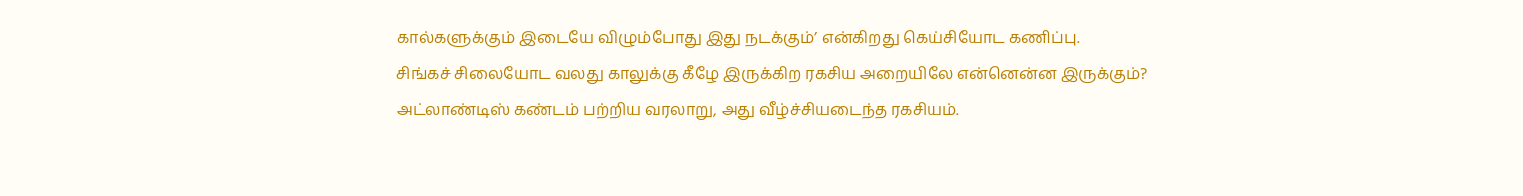கால்களுக்கும் இடையே விழும்போது இது நடக்கும்’ என்கிறது கெய்சியோட கணிப்பு.
சிங்கச் சிலையோட வலது காலுக்கு கீழே இருக்கிற ரகசிய அறையிலே என்னென்ன இருக்கும்?
அட்லாண்டிஸ் கண்டம் பற்றிய வரலாறு, அது வீழ்ச்சியடைந்த ரகசியம்.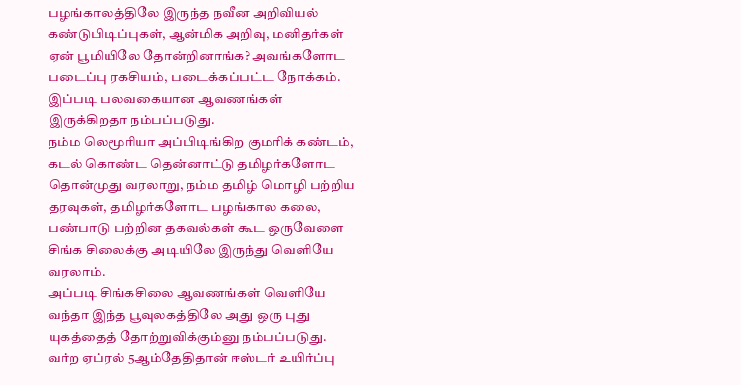பழங்காலத்திலே இருந்த நவீன அறிவியல் கண்டுபிடிப்புகள், ஆன்மிக அறிவு, மனிதர்கள் ஏன் பூமியிலே தோன்றினாங்க? அவங்களோட படைப்பு ரகசியம், படைக்கப்பட்ட நோக்கம். இப்படி பலவகையான ஆவணங்கள் இருக்கிறதா நம்பப்படுது.
நம்ம லெமூரியா அப்பிடிங்கிற குமரிக் கண்டம், கடல் கொண்ட தென்னாட்டு தமிழர்களோட தொன்முது வரலாறு, நம்ம தமிழ் மொழி பற்றிய தரவுகள், தமிழர்களோட பழங்கால கலை, பண்பாடு பற்றின தகவல்கள் கூட ஒருவேளை சிங்க சிலைக்கு அடியிலே இருந்து வெளியே வரலாம்.
அப்படி சிங்கசிலை ஆவணங்கள் வெளியே வந்தா இந்த பூவுலகத்திலே அது ஒரு புது யுகத்தைத் தோற்றுவிக்கும்னு நம்பப்படுது.
வர்ற ஏப்ரல் 5ஆம்தேதிதான் ஈஸ்டர் உயிர்ப்பு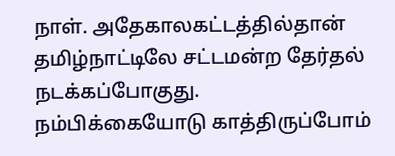நாள். அதேகாலகட்டத்தில்தான் தமிழ்நாட்டிலே சட்டமன்ற தேர்தல் நடக்கப்போகுது.
நம்பிக்கையோடு காத்திருப்போம்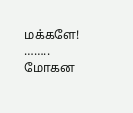மக்களே!
……..
மோகன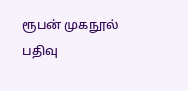ரூபன் முகநூல் பதிவு